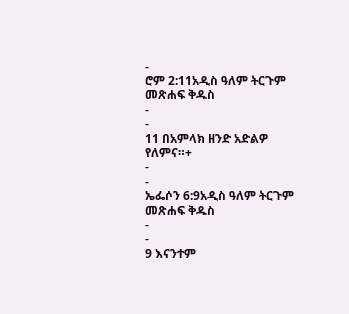-
ሮም 2:11አዲስ ዓለም ትርጉም መጽሐፍ ቅዱስ
-
-
11 በአምላክ ዘንድ አድልዎ የለምና።+
-
-
ኤፌሶን 6:9አዲስ ዓለም ትርጉም መጽሐፍ ቅዱስ
-
-
9 እናንተም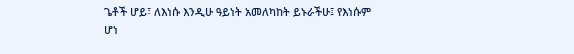ጌቶች ሆይ፣ ለእነሱ እንዲሁ ዓይነት አመለካከት ይኑራችሁ፤ የእነሱም ሆነ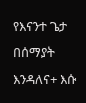የእናንተ ጌታ በሰማያት እንዳለና+ እሱ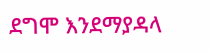ደግሞ እንደማያዳላ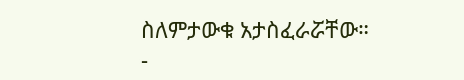ስለምታውቁ አታስፈራሯቸው።
-